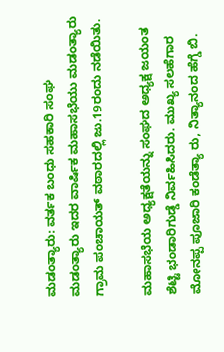ಮಡಂತ್ಯಾರು: ವರ್ತಕ ಬಂಧು ಸಹಕಾರಿ ಸಂಘ ಮಡಂತ್ಯಾರು ಇದರ ವಾರ್ಷಿಕ ಮಹಾಸಭೆಯು ಮಡಂತ್ಯಾರು ಗ್ರಾಮ ಪಂಚಾಯತ್ ವಠಾರದಲ್ಲಿ ಜು.19ರಂದು ನಡೆಯಿತು.

ಮಹಾಸಭೆಯ ಅಧ್ಯಕ್ಷತೆಯನ್ನು ಸಂಘದ ಅಧ್ಯಕ್ಷ ಜಯಂತ ಶೆಟ್ಟಿ ಭಂಡಾರಿಗುಡ್ಡೆ ನಿರ್ವಹಿಸಿದರು. ಮುಖ್ಯ ಸಲಹೆಗಾರ ಮೋನಪ್ಪ ಪೂಜಾರಿ ಕಂಡೆತ್ಯಾ ರು, ನಿತ್ಯಾನಂದ ಹೆಗ್ಡೆ ಬಿ.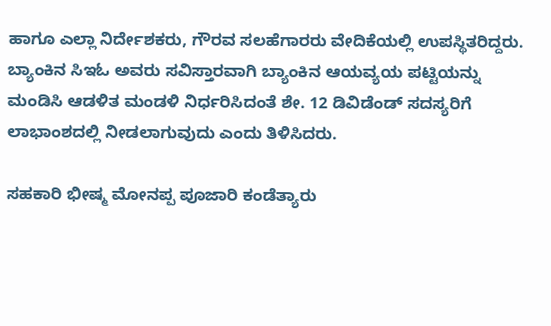ಹಾಗೂ ಎಲ್ಲಾ ನಿರ್ದೇಶಕರು, ಗೌರವ ಸಲಹೆಗಾರರು ವೇದಿಕೆಯಲ್ಲಿ ಉಪಸ್ಥಿತರಿದ್ದರು.
ಬ್ಯಾಂಕಿನ ಸಿಇಓ ಅವರು ಸವಿಸ್ತಾರವಾಗಿ ಬ್ಯಾಂಕಿನ ಆಯವ್ಯಯ ಪಟ್ಟಿಯನ್ನು ಮಂಡಿಸಿ ಆಡಳಿತ ಮಂಡಳಿ ನಿರ್ಧರಿಸಿದಂತೆ ಶೇ. 12 ಡಿವಿಡೆಂಡ್ ಸದಸ್ಯರಿಗೆ ಲಾಭಾಂಶದಲ್ಲಿ ನೀಡಲಾಗುವುದು ಎಂದು ತಿಳಿಸಿದರು.

ಸಹಕಾರಿ ಭೀಷ್ಮ ಮೋನಪ್ಪ ಪೂಜಾರಿ ಕಂಡೆತ್ಯಾರು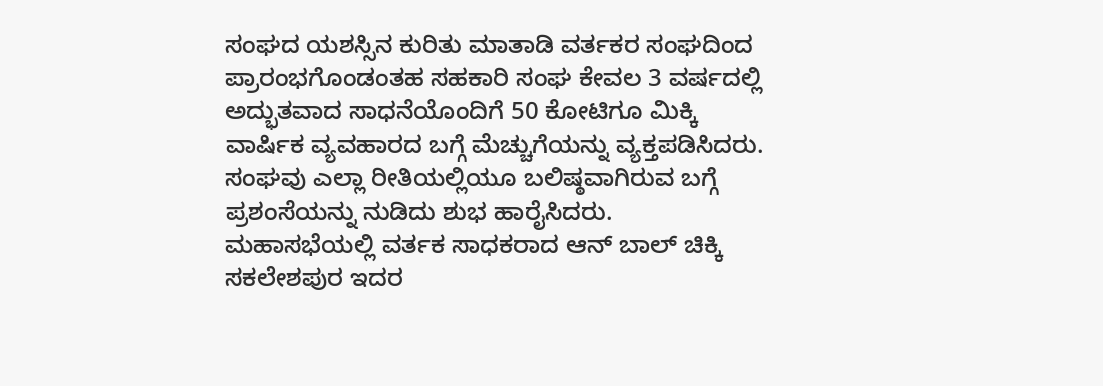ಸಂಘದ ಯಶಸ್ಸಿನ ಕುರಿತು ಮಾತಾಡಿ ವರ್ತಕರ ಸಂಘದಿಂದ ಪ್ರಾರಂಭಗೊಂಡಂತಹ ಸಹಕಾರಿ ಸಂಘ ಕೇವಲ 3 ವರ್ಷದಲ್ಲಿ ಅದ್ಭುತವಾದ ಸಾಧನೆಯೊಂದಿಗೆ 50 ಕೋಟಿಗೂ ಮಿಕ್ಕಿ ವಾರ್ಷಿಕ ವ್ಯವಹಾರದ ಬಗ್ಗೆ ಮೆಚ್ಚುಗೆಯನ್ನು ವ್ಯಕ್ತಪಡಿಸಿದರು. ಸಂಘವು ಎಲ್ಲಾ ರೀತಿಯಲ್ಲಿಯೂ ಬಲಿಷ್ಠವಾಗಿರುವ ಬಗ್ಗೆ ಪ್ರಶಂಸೆಯನ್ನು ನುಡಿದು ಶುಭ ಹಾರೈಸಿದರು.
ಮಹಾಸಭೆಯಲ್ಲಿ ವರ್ತಕ ಸಾಧಕರಾದ ಆನ್ ಬಾಲ್ ಚಿಕ್ಕಿ ಸಕಲೇಶಪುರ ಇದರ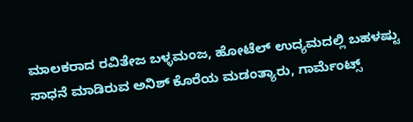ಮಾಲಕರಾದ ರವಿತೇಜ ಬಳ್ಳಮಂಜ, ಹೋಟೆಲ್ ಉದ್ಯಮದಲ್ಲಿ ಬಹಳಷ್ಟು ಸಾಧನೆ ಮಾಡಿರುವ ಅನಿಶ್ ಕೊರೆಯ ಮಡಂತ್ಯಾರು, ಗಾರ್ಮೆಂಟ್ಸ್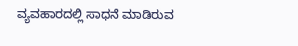ವ್ಯವಹಾರದಲ್ಲಿ ಸಾಧನೆ ಮಾಡಿರುವ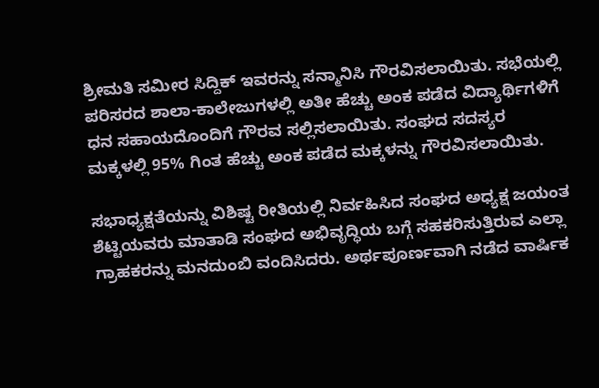ಶ್ರೀಮತಿ ಸಮೀರ ಸಿದ್ದಿಕ್ ಇವರನ್ನು ಸನ್ಮಾನಿಸಿ ಗೌರವಿಸಲಾಯಿತು. ಸಭೆಯಲ್ಲಿ ಪರಿಸರದ ಶಾಲಾ-ಕಾಲೇಜುಗಳಲ್ಲಿ ಅತೀ ಹೆಚ್ಚು ಅಂಕ ಪಡೆದ ವಿದ್ಯಾರ್ಥಿಗಳಿಗೆ ಧನ ಸಹಾಯದೊಂದಿಗೆ ಗೌರವ ಸಲ್ಲಿಸಲಾಯಿತು. ಸಂಘದ ಸದಸ್ಯರ ಮಕ್ಕಳಲ್ಲಿ 95% ಗಿಂತ ಹೆಚ್ಚು ಅಂಕ ಪಡೆದ ಮಕ್ಕಳನ್ನು ಗೌರವಿಸಲಾಯಿತು.

ಸಭಾಧ್ಯಕ್ಷತೆಯನ್ನು ವಿಶಿಷ್ಟ ರೀತಿಯಲ್ಲಿ ನಿರ್ವಹಿಸಿದ ಸಂಘದ ಅಧ್ಯಕ್ಷ ಜಯಂತ ಶೆಟ್ಟಿಯವರು ಮಾತಾಡಿ ಸಂಘದ ಅಭಿವೃದ್ಧಿಯ ಬಗ್ಗೆ ಸಹಕರಿಸುತ್ತಿರುವ ಎಲ್ಲಾ ಗ್ರಾಹಕರನ್ನು ಮನದುಂಬಿ ವಂದಿಸಿದರು. ಅರ್ಥಪೂರ್ಣವಾಗಿ ನಡೆದ ವಾರ್ಷಿಕ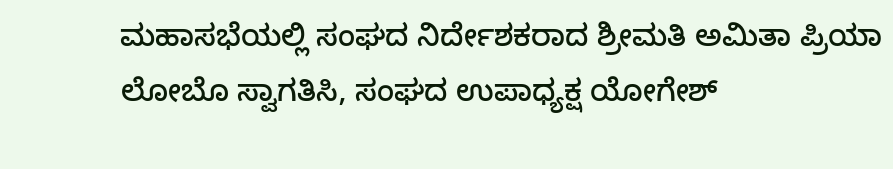ಮಹಾಸಭೆಯಲ್ಲಿ ಸಂಘದ ನಿರ್ದೇಶಕರಾದ ಶ್ರೀಮತಿ ಅಮಿತಾ ಪ್ರಿಯಾ ಲೋಬೊ ಸ್ವಾಗತಿಸಿ, ಸಂಘದ ಉಪಾಧ್ಯಕ್ಷ ಯೋಗೇಶ್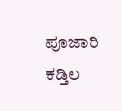ಪೂಜಾರಿ ಕಡ್ತಿಲ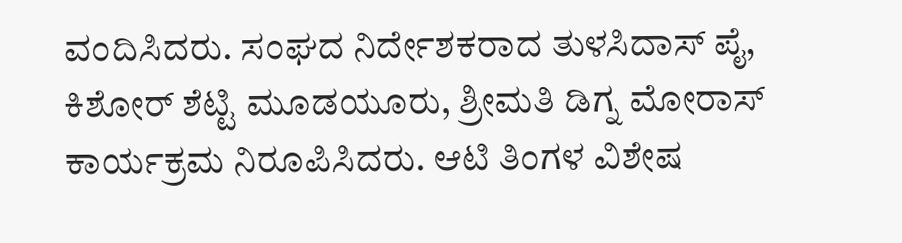ವಂದಿಸಿದರು. ಸಂಘದ ನಿರ್ದೇಶಕರಾದ ತುಳಸಿದಾಸ್ ಪೈ, ಕಿಶೋರ್ ಶೆಟ್ಟಿ ಮೂಡಯೂರು, ಶ್ರೀಮತಿ ಡಿಗ್ನ ಮೋರಾಸ್ ಕಾರ್ಯಕ್ರಮ ನಿರೂಪಿಸಿದರು. ಆಟಿ ತಿಂಗಳ ವಿಶೇಷ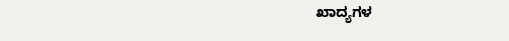ಖಾದ್ಯಗಳ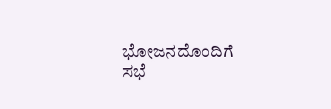ಭೋಜನದೊಂದಿಗೆ ಸಭೆ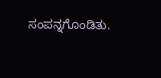ಸಂಪನ್ನಗೊಂಡಿತು.